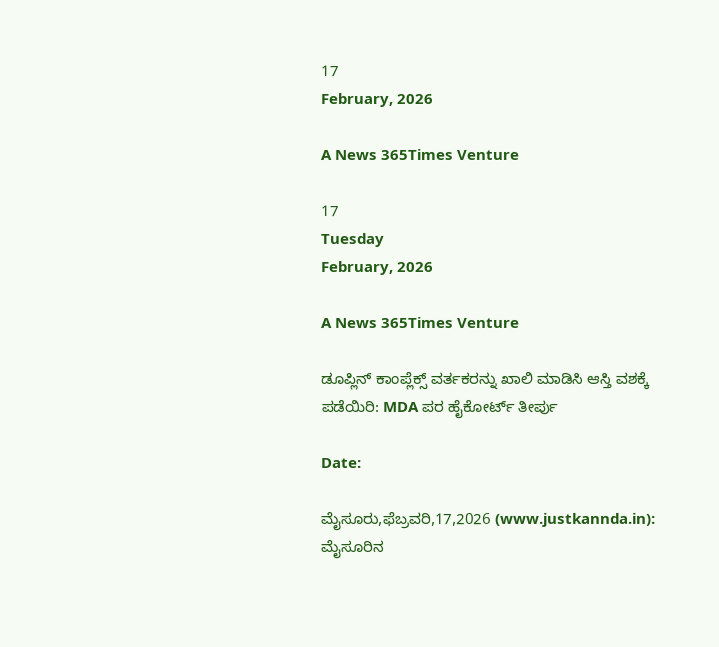17
February, 2026

A News 365Times Venture

17
Tuesday
February, 2026

A News 365Times Venture

ಡೂಪ್ಲಿನ್ ಕಾಂಪ್ಲೆಕ್ಸ್ ವರ್ತಕರನ್ನು ಖಾಲಿ ಮಾಡಿಸಿ ಆಸ್ತಿ ವಶಕ್ಕೆ ಪಡೆಯಿರಿ: MDA ಪರ ಹೈಕೋರ್ಟ್ ತೀರ್ಪು

Date:

ಮೈಸೂರು,ಫೆಬ್ರವರಿ,17,2026 (www.justkannda.in): ಮೈಸೂರಿನ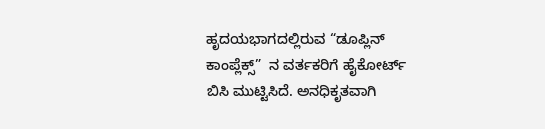ಹೃದಯಭಾಗದಲ್ಲಿರುವ “ಡೂಪ್ಲಿನ್ ಕಾಂಪ್ಲೆಕ್ಸ್”  ನ ವರ್ತಕರಿಗೆ ಹೈಕೋರ್ಟ್ ಬಿಸಿ ಮುಟ್ಟಿಸಿದೆ. ಅನಧಿಕೃತವಾಗಿ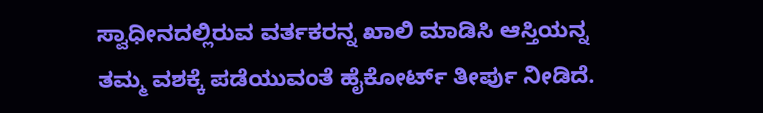ಸ್ವಾಧೀನದಲ್ಲಿರುವ ವರ್ತಕರನ್ನ ಖಾಲಿ ಮಾಡಿಸಿ ಆಸ್ತಿಯನ್ನ ತಮ್ಮ ವಶಕ್ಕೆ ಪಡೆಯುವಂತೆ ಹೈಕೋರ್ಟ್ ತೀರ್ಪು ನೀಡಿದೆ.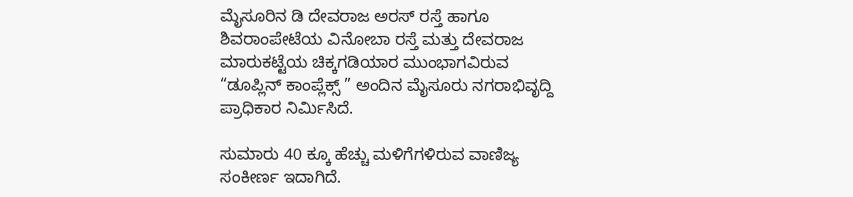ಮೈಸೂರಿನ ಡಿ ದೇವರಾಜ ಅರಸ್ ರಸ್ತೆ ಹಾಗೂ ಶಿವರಾಂಪೇಟೆಯ ವಿನೋಬಾ ರಸ್ತೆ ಮತ್ತು ದೇವರಾಜ ಮಾರುಕಟ್ಟೆಯ ಚಿಕ್ಕಗಡಿಯಾರ ಮುಂಭಾಗವಿರುವ “ಡೂಪ್ಲಿನ್ ಕಾಂಪ್ಲೆಕ್ಸ್ ” ಅಂದಿನ ಮೈಸೂರು ನಗರಾಭಿವೃದ್ದಿ ಪ್ರಾಧಿಕಾರ ನಿರ್ಮಿಸಿದೆ.

ಸುಮಾರು 40 ಕ್ಕೂ ಹೆಚ್ಚು ಮಳಿಗೆಗಳಿರುವ ವಾಣಿಜ್ಯ ಸಂಕೀರ್ಣ ಇದಾಗಿದೆ.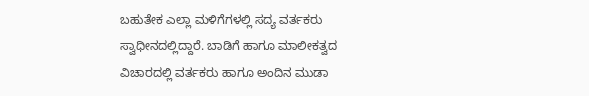ಬಹುತೇಕ ಎಲ್ಲಾ ಮಳಿಗೆಗಳಲ್ಲಿ ಸದ್ಯ ವರ್ತಕರು ಸ್ವಾಧೀನದಲ್ಲಿದ್ದಾರೆ. ಬಾಡಿಗೆ ಹಾಗೂ ಮಾಲೀಕತ್ವದ ವಿಚಾರದಲ್ಲಿ ವರ್ತಕರು ಹಾಗೂ ಅಂದಿನ ಮುಡಾ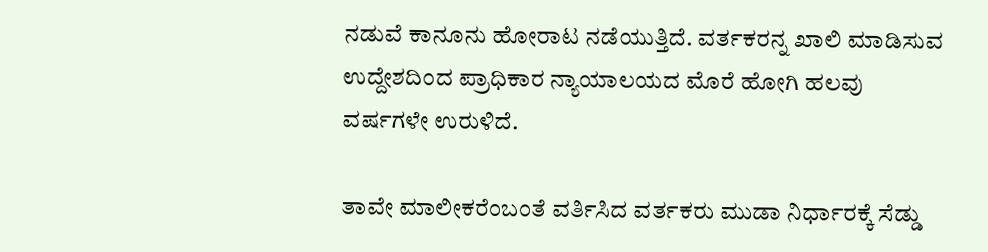ನಡುವೆ ಕಾನೂನು ಹೋರಾಟ ನಡೆಯುತ್ತಿದೆ. ವರ್ತಕರನ್ನ ಖಾಲಿ ಮಾಡಿಸುವ ಉದ್ದೇಶದಿಂದ ಪ್ರಾಧಿಕಾರ ನ್ಯಾಯಾಲಯದ ಮೊರೆ ಹೋಗಿ ಹಲವು ವರ್ಷಗಳೇ ಉರುಳಿದೆ.

ತಾವೇ ಮಾಲೀಕರೆಂಬಂತೆ ವರ್ತಿಸಿದ ವರ್ತಕರು ಮುಡಾ ನಿರ್ಧಾರಕ್ಕೆ ಸೆಡ್ಡು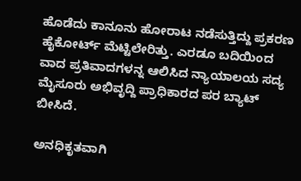ಹೊಡೆದು ಕಾನೂನು ಹೋರಾಟ ನಡೆಸುತ್ತಿದ್ದು ಪ್ರಕರಣ ಹೈಕೋರ್ಟ್ ಮೆಟ್ಟಿಲೇರಿತ್ತು. ಎರಡೂ ಬದಿಯಿಂದ ವಾದ ಪ್ರತಿವಾದಗಳನ್ನ ಆಲಿಸಿದ ನ್ಯಾಯಾಲಯ ಸದ್ಯ ಮೈಸೂರು ಅಭಿವೃದ್ದಿ ಪ್ರಾಧಿಕಾರದ ಪರ ಬ್ಯಾಟ್ ಬೀಸಿದೆ.

ಅನಧಿಕೃತವಾಗಿ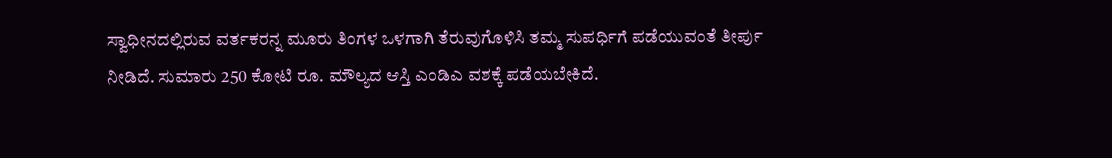ಸ್ವಾಧೀನದಲ್ಲಿರುವ ವರ್ತಕರನ್ನ ಮೂರು ತಿಂಗಳ ಒಳಗಾಗಿ ತೆರುವುಗೊಳಿಸಿ ತಮ್ಮ ಸುಪರ್ಧಿಗೆ ಪಡೆಯುವಂತೆ ತೀರ್ಪು ನೀಡಿದೆ. ಸುಮಾರು 250 ಕೋಟಿ ರೂ. ಮೌಲ್ಯದ ಆಸ್ತಿ ಎಂಡಿಎ ವಶಕ್ಕೆ ಪಡೆಯಬೇಕಿದೆ.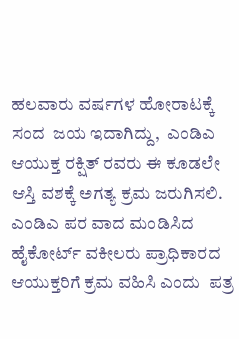ಹಲವಾರು ವರ್ಷಗಳ ಹೋರಾಟಕ್ಕೆ ಸಂದ  ಜಯ ಇದಾಗಿದ್ದು,  ಎಂಡಿಎ  ಆಯುಕ್ತ ರಕ್ಷಿತ್ ರವರು ಈ ಕೂಡಲೇ ಆಸ್ತಿ ವಶಕ್ಕೆ ಅಗತ್ಯ ಕ್ರಮ ಜರುಗಿಸಲಿ. ಎಂಡಿಎ ಪರ ವಾದ ಮಂಡಿಸಿದ ಹೈಕೋರ್ಟ್ ವಕೀಲರು ಪ್ರಾಧಿಕಾರದ ಆಯುಕ್ತರಿಗೆ ಕ್ರಮ ವಹಿಸಿ ಎಂದು  ಪತ್ರ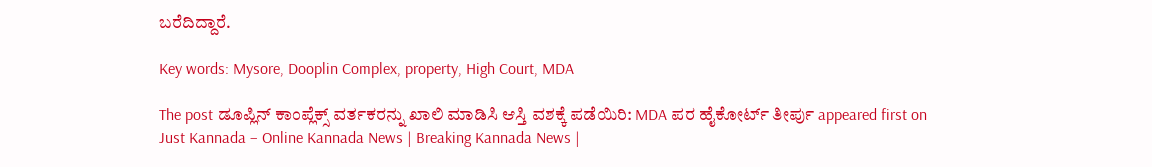ಬರೆದಿದ್ದಾರೆ.

Key words: Mysore, Dooplin Complex, property, High Court, MDA

The post ಡೂಪ್ಲಿನ್ ಕಾಂಪ್ಲೆಕ್ಸ್ ವರ್ತಕರನ್ನು ಖಾಲಿ ಮಾಡಿಸಿ ಆಸ್ತಿ ವಶಕ್ಕೆ ಪಡೆಯಿರಿ: MDA ಪರ ಹೈಕೋರ್ಟ್ ತೀರ್ಪು appeared first on Just Kannada – Online Kannada News | Breaking Kannada News |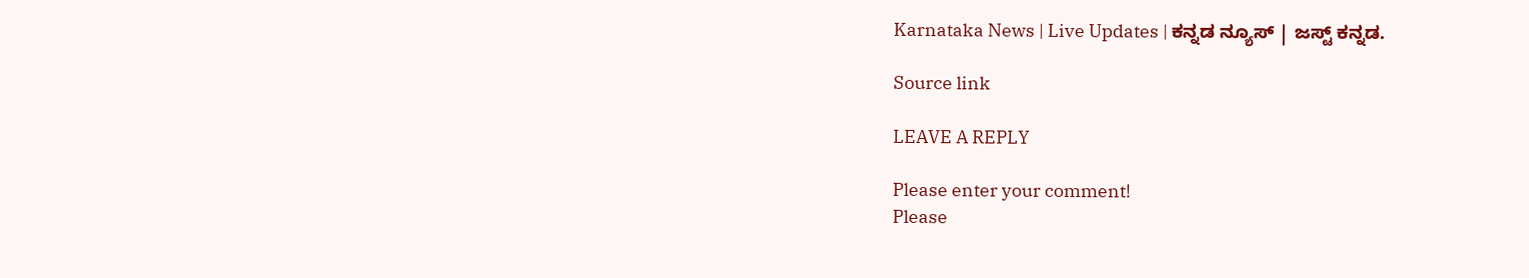Karnataka News | Live Updates | ಕನ್ನಡ ನ್ಯೂಸ್ | ಜಸ್ಟ್ ಕನ್ನಡ.

Source link

LEAVE A REPLY

Please enter your comment!
Please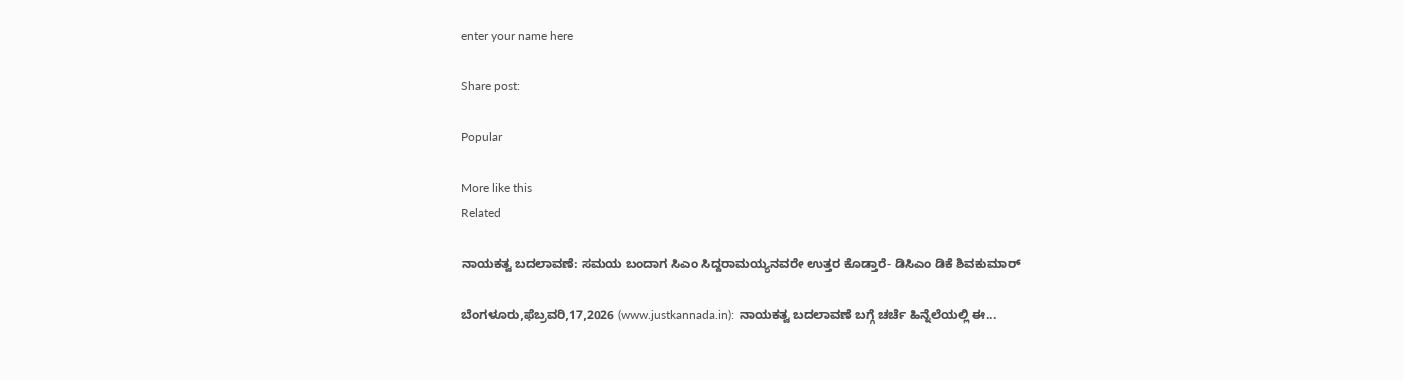enter your name here

Share post:

Popular

More like this
Related

ನಾಯಕತ್ವ ಬದಲಾವಣೆ: ಸಮಯ ಬಂದಾಗ ಸಿಎಂ ಸಿದ್ದರಾಮಯ್ಯನವರೇ ಉತ್ತರ ಕೊಡ್ತಾರೆ- ಡಿಸಿಎಂ ಡಿಕೆ ಶಿವಕುಮಾರ್

ಬೆಂಗಳೂರು,ಫೆಬ್ರವರಿ,17,2026 (www.justkannada.in):  ನಾಯಕತ್ವ ಬದಲಾವಣೆ ಬಗ್ಗೆ ಚರ್ಚೆ ಹಿನ್ನೆಲೆಯಲ್ಲಿ ಈ...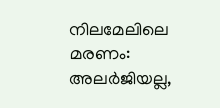നിലമേലിലെ മരണം: അലര്‍ജിയല്ല,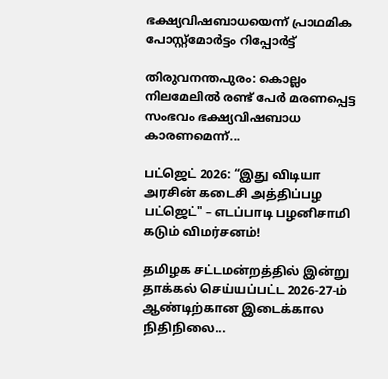ഭക്ഷ്യവിഷബാധയെന്ന് പ്രാഥമിക പോസ്റ്റ്മോര്‍ട്ടം റിപ്പോര്‍ട്ട്

തിരുവനന്തപുരം: കൊല്ലം നിലമേലില്‍ രണ്ട് പേര്‍ മരണപ്പെട്ട സംഭവം ഭക്ഷ്യവിഷബാധ കാരണമെന്ന്...

பட்ஜெட் 2026: “இது விடியா அரசின் கடைசி அத்திப்பழ பட்ஜெட்" – எடப்பாடி பழனிசாமி கடும் விமர்சனம்!

தமிழக சட்டமன்றத்தில் இன்று தாக்கல் செய்யப்பட்ட 2026-27-ம் ஆண்டிற்கான இடைக்கால நிதிநிலை...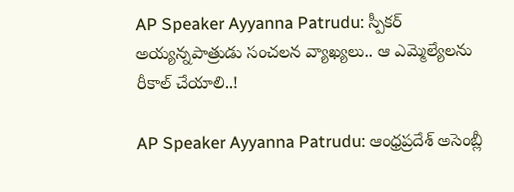AP Speaker Ayyanna Patrudu: స్పీకర్‌ అయ్యన్నపాత్రుడు సంచలన వ్యాఖ్యలు.. ఆ ఎమ్మెల్యేలను రీకాల్‌ చేయాలి..!

AP Speaker Ayyanna Patrudu: ఆంధ్రప్రదేశ్‌ అసెంబ్లీ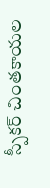స్పీకర్‌ చింతకాయల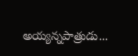అయ్యన్నపాత్రుడు...